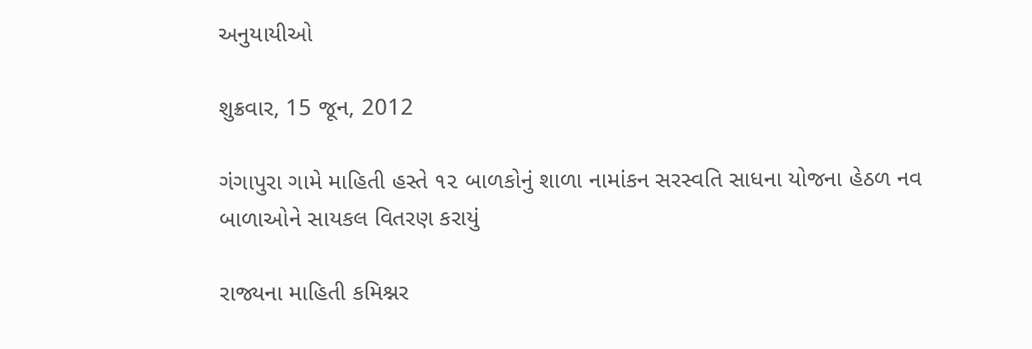અનુયાયીઓ

શુક્રવાર, 15 જૂન, 2012

ગંગાપુરા ગામે માહિતી હસ્તે ૧૨ બાળકોનું શાળા નામાંકન સરસ્વતિ સાધના યોજના હેઠળ નવ બાળાઓને સાયકલ વિતરણ કરાયું

રાજ્યના માહિતી કમિશ્નર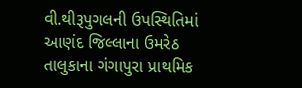વી.થીરૂપુગલની ઉપસ્થિતિમાં આણંદ જિલ્લાના ઉમરેઠ
તાલુકાના ગંગાપુરા પ્રાથમિક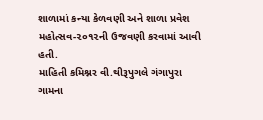શાળામાં કન્યા કેળવણી અને શાળા પ્રવેશ
મહોત્સવ-૨૦૧૨ની ઉજવણી કરવામાં આવી હતી.
માહિતી કમિશ્નર વી.થીરૂપુગલે ગંગાપુરા ગામના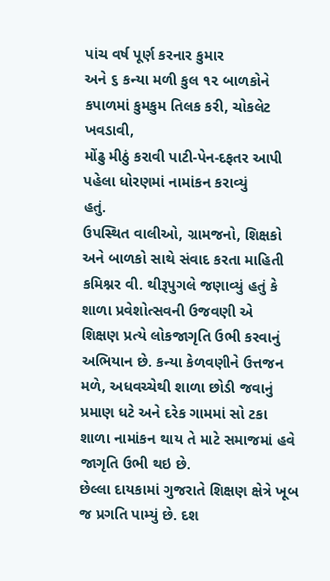પાંચ વર્ષ પૂર્ણ કરનાર કુમાર
અને ૬ કન્યા મળી કુલ ૧૨ બાળકોને કપાળમાં કુમકુમ તિલક કરી, ચોકલેટ ખવડાવી,
મોંઢુ મીઠું કરાવી પાટી-પેન-દફતર આપી પહેલા ધોરણમાં નામાંકન કરાવ્યું
હતું.
ઉપસ્થિત વાલીઓ, ગ્રામજનો, શિક્ષકો અને બાળકો સાથે સંવાદ કરતા માહિતી
કમિશ્નર વી. થીરૂપુગલે જણાવ્યું હતું કે શાળા પ્રવેશોત્સવની ઉજવણી એ
શિક્ષણ પ્રત્યે લોકજાગૃતિ ઉભી કરવાનું અભિયાન છે. કન્યા કેળવણીને ઉત્તજન
મળે, અધવચ્ચેથી શાળા છોડી જવાનું પ્રમાણ ધટે અને દરેક ગામમાં સો ટકા
શાળા નામાંકન થાય તે માટે સમાજમાં હવે જાગૃતિ ઉભી થઇ છે.
છેલ્લા દાયકામાં ગુજરાતે શિક્ષણ ક્ષેત્રે ખૂબ જ પ્રગતિ પામ્યું છે. દશ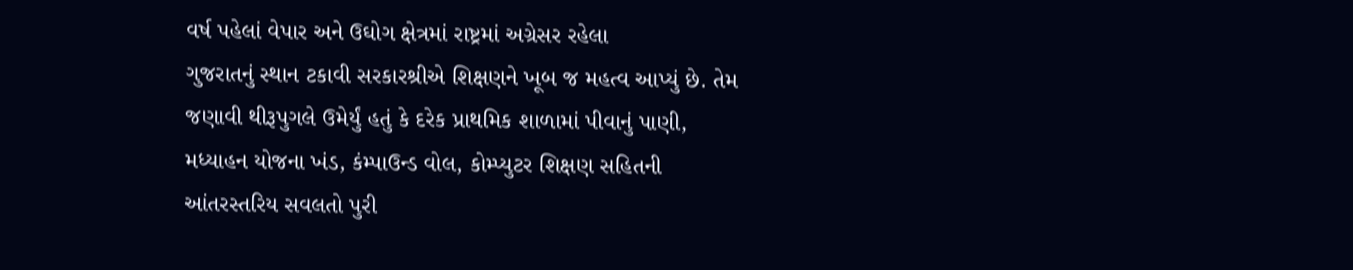વર્ષ પહેલાં વેપાર અને ઉઘોગ ક્ષેત્રમાં રાષ્ટ્રમાં અગ્રેસર રહેલા
ગુજરાતનું સ્થાન ટકાવી સરકારશ્રીએ શિક્ષણને ખૂબ જ મહત્વ આપ્યું છે. તેમ
જણાવી થીરૂપુગલે ઉમેર્યું હતું કે દરેક પ્રાથમિક શાળામાં પીવાનું પાણી,
મધ્યાહન યોજના ખંડ, કંમ્પાઉન્ડ વોલ, કોમ્પ્યુટર શિક્ષણ સહિતની
આંતરસ્તરિય સવલતો પુરી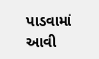પાડવામાં આવી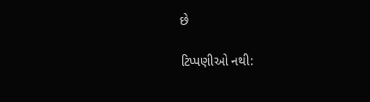છે

ટિપ્પણીઓ નથી: